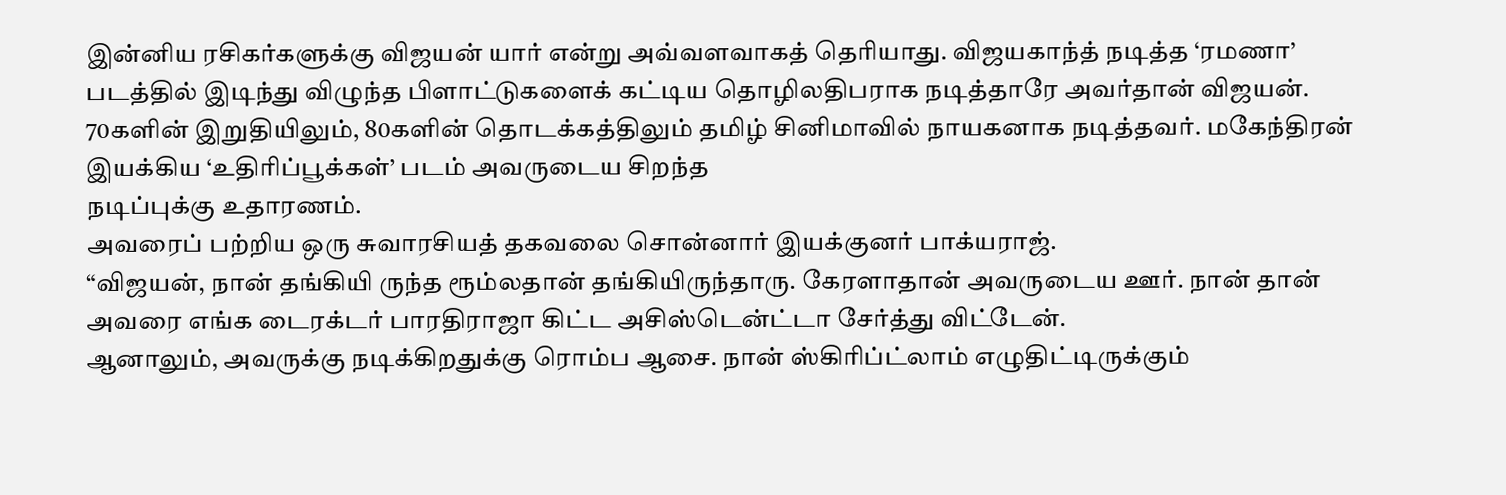இன்னிய ரசிகர்களுக்கு விஜயன் யார் என்று அவ்வளவாகத் தெரியாது. விஜயகாந்த் நடித்த ‘ரமணா’ படத்தில் இடிந்து விழுந்த பிளாட்டுகளைக் கட்டிய தொழிலதிபராக நடித்தாரே அவர்தான் விஜயன். 70களின் இறுதியிலும், 80களின் தொடக்கத்திலும் தமிழ் சினிமாவில் நாயகனாக நடித்தவர். மகேந்திரன் இயக்கிய ‘உதிரிப்பூக்கள்’ படம் அவருடைய சிறந்த
நடிப்புக்கு உதாரணம்.
அவரைப் பற்றிய ஒரு சுவாரசியத் தகவலை சொன்னார் இயக்குனர் பாக்யராஜ்.
“விஜயன், நான் தங்கியி ருந்த ரூம்லதான் தங்கியிருந்தாரு. கேரளாதான் அவருடைய ஊர். நான் தான் அவரை எங்க டைரக்டர் பாரதிராஜா கிட்ட அசிஸ்டென்ட்டா சேர்த்து விட்டேன்.
ஆனாலும், அவருக்கு நடிக்கிறதுக்கு ரொம்ப ஆசை. நான் ஸ்கிரிப்ட்லாம் எழுதிட்டிருக்கும்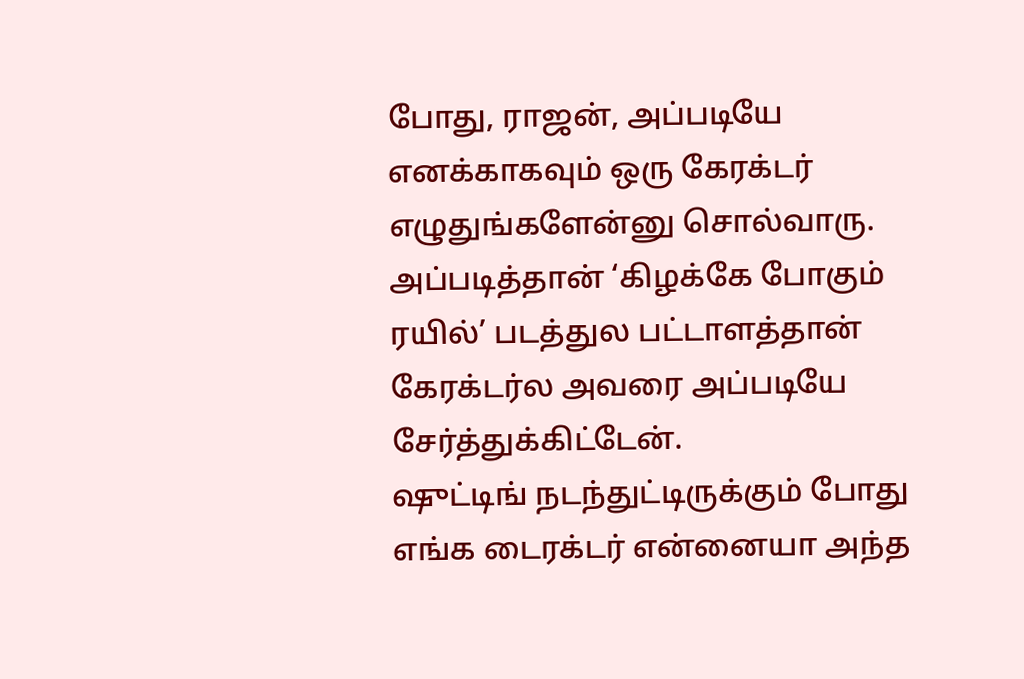போது, ராஜன், அப்படியே எனக்காகவும் ஒரு கேரக்டர் எழுதுங்களேன்னு சொல்வாரு. அப்படித்தான் ‘கிழக்கே போகும் ரயில்’ படத்துல பட்டாளத்தான் கேரக்டர்ல அவரை அப்படியே சேர்த்துக்கிட்டேன்.
ஷுட்டிங் நடந்துட்டிருக்கும் போது எங்க டைரக்டர் என்னையா அந்த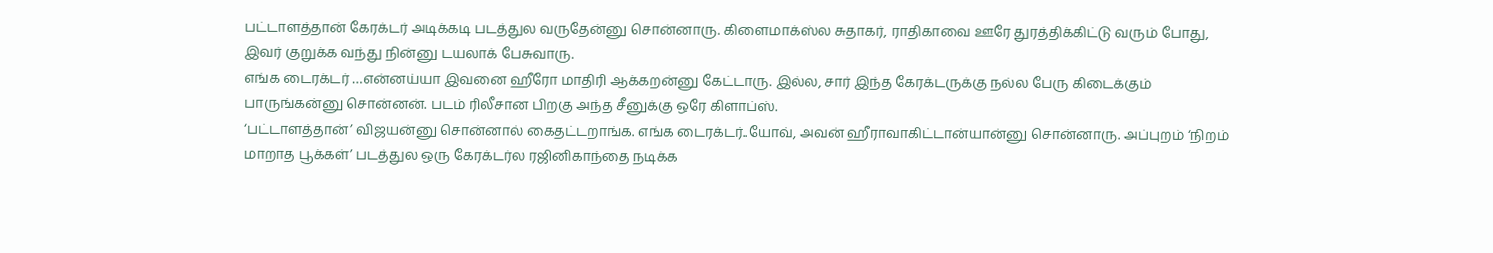பட்டாளத்தான் கேரக்டர் அடிக்கடி படத்துல வருதேன்னு சொன்னாரு. கிளைமாக்ஸ்ல சுதாகர், ராதிகாவை ஊரே துரத்திக்கிட்டு வரும் போது, இவர் குறுக்க வந்து நின்னு டயலாக் பேசுவாரு.
எங்க டைரக்டர் …என்னய்யா இவனை ஹீரோ மாதிரி ஆக்கறன்னு கேட்டாரு. இல்ல, சார் இந்த கேரக்டருக்கு நல்ல பேரு கிடைக்கும் பாருங்கன்னு சொன்னன். படம் ரிலீசான பிறகு அந்த சீனுக்கு ஒரே கிளாப்ஸ்.
‘பட்டாளத்தான்’ விஜயன்னு சொன்னால் கைதட்டறாங்க. எங்க டைரக்டர்..யோவ், அவன் ஹீராவாகிட்டான்யான்னு சொன்னாரு. அப்புறம் ‘நிறம் மாறாத பூக்கள்’ படத்துல ஒரு கேரக்டர்ல ரஜினிகாந்தை நடிக்க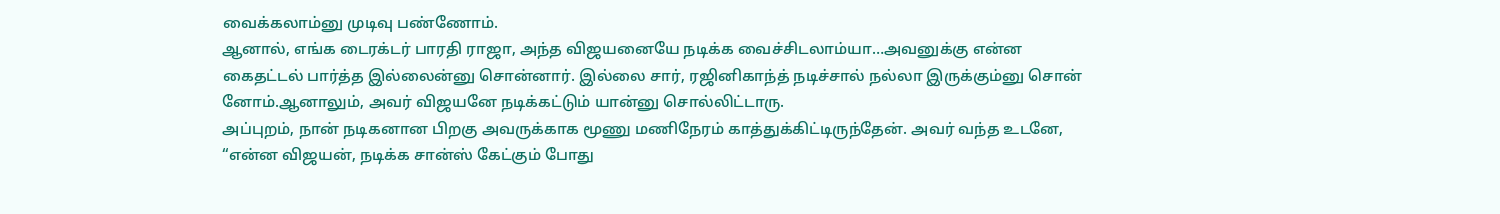வைக்கலாம்னு முடிவு பண்ணோம்.
ஆனால், எங்க டைரக்டர் பாரதி ராஜா, அந்த விஜயனையே நடிக்க வைச்சிடலாம்யா…அவனுக்கு என்ன கைதட்டல் பார்த்த இல்லைன்னு சொன்னார். இல்லை சார், ரஜினிகாந்த் நடிச்சால் நல்லா இருக்கும்னு சொன் னோம்.ஆனாலும், அவர் விஜயனே நடிக்கட்டும் யான்னு சொல்லிட்டாரு.
அப்புறம், நான் நடிகனான பிறகு அவருக்காக மூணு மணிநேரம் காத்துக்கிட்டிருந்தேன். அவர் வந்த உடனே, “என்ன விஜயன், நடிக்க சான்ஸ் கேட்கும் போது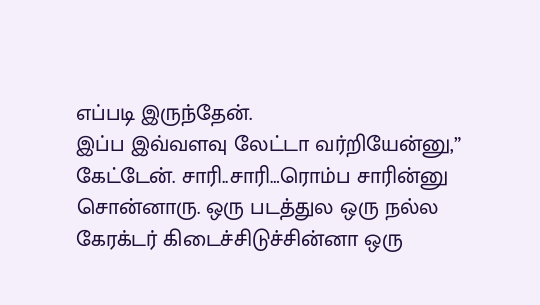எப்படி இருந்தேன்.
இப்ப இவ்வளவு லேட்டா வர்றியேன்னு,” கேட்டேன். சாரி..சாரி…ரொம்ப சாரின்னு சொன்னாரு. ஒரு படத்துல ஒரு நல்ல கேரக்டர் கிடைச்சிடுச்சின்னா ஒரு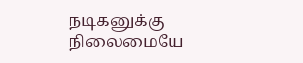நடிகனுக்கு நிலைமையே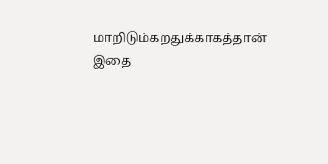மாறிடும்கறதுக்காகத்தான் இதை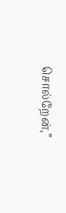சொல்றேன்,”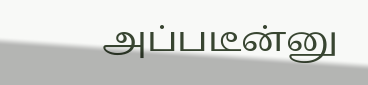அப்படீன்னு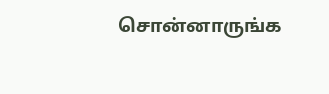சொன்னாருங்க